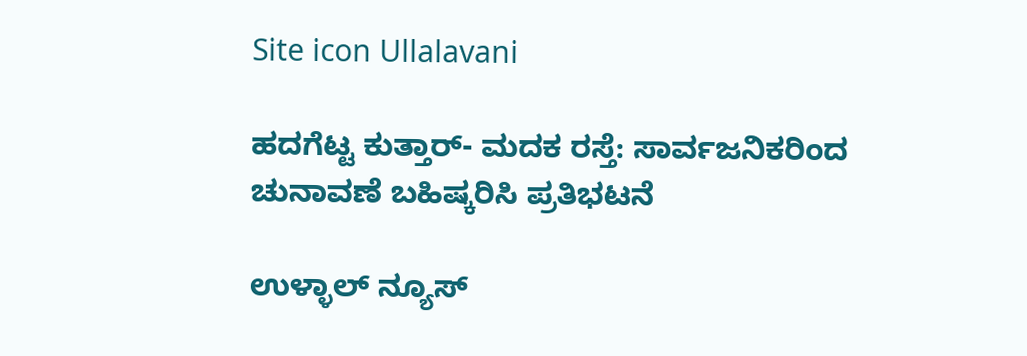Site icon Ullalavani

ಹದಗೆಟ್ಟ ಕುತ್ತಾರ್- ಮದಕ ರಸ್ತೆ: ಸಾರ್ವಜನಿಕರಿಂದ ಚುನಾವಣೆ ಬಹಿಷ್ಕರಿಸಿ ಪ್ರತಿಭಟನೆ

ಉಳ್ಳಾಲ್ ನ್ಯೂಸ್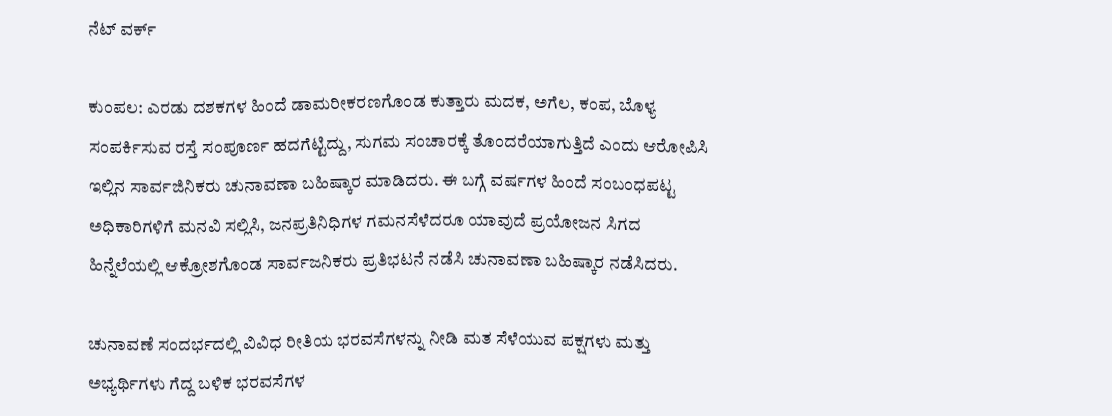ನೆಟ್ ವರ್ಕ್

ಕುಂಪಲ: ಎರಡು ದಶಕಗಳ ಹಿಂದೆ ಡಾಮರೀಕರಣಗೊಂಡ ಕುತ್ತಾರು ಮದಕ, ಅಗೆಲ, ಕಂಪ, ಬೊಳ್ಯ ಸಂಪರ್ಕಿಸುವ ರಸ್ತೆ ಸಂಪೂರ್ಣ ಹದಗೆಟ್ಟಿದ್ದು, ಸುಗಮ ಸಂಚಾರಕ್ಕೆ ತೊಂದರೆಯಾಗುತ್ತಿದೆ ಎಂದು ಆರೋಪಿಸಿ ಇಲ್ಲಿನ ಸಾರ್ವಜಿನಿಕರು ಚುನಾವಣಾ ಬಹಿಷ್ಕಾರ ಮಾಡಿದರು. ಈ ಬಗ್ಗೆ ವರ್ಷಗಳ ಹಿಂದೆ ಸಂಬಂಧಪಟ್ಟ ಅಧಿಕಾರಿಗಳಿಗೆ ಮನವಿ ಸಲ್ಲಿಸಿ, ಜನಪ್ರತಿನಿಧಿಗಳ ಗಮನಸೆಳೆದರೂ ಯಾವುದೆ ಪ್ರಯೋಜನ ಸಿಗದ ಹಿನ್ನೆಲೆಯಲ್ಲಿ ಆಕ್ರೋಶಗೊಂಡ ಸಾರ್ವಜನಿಕರು ಪ್ರತಿಭಟನೆ ನಡೆಸಿ ಚುನಾವಣಾ ಬಹಿಷ್ಕಾರ ನಡೆಸಿದರು.

ಚುನಾವಣೆ ಸಂದರ್ಭದಲ್ಲಿ ವಿವಿಧ ರೀತಿಯ ಭರವಸೆಗಳನ್ನು ನೀಡಿ ಮತ ಸೆಳೆಯುವ ಪಕ್ಷಗಳು ಮತ್ತು ಅಭ್ಯರ್ಥಿಗಳು ಗೆದ್ದ ಬಳಿಕ ಭರವಸೆಗಳ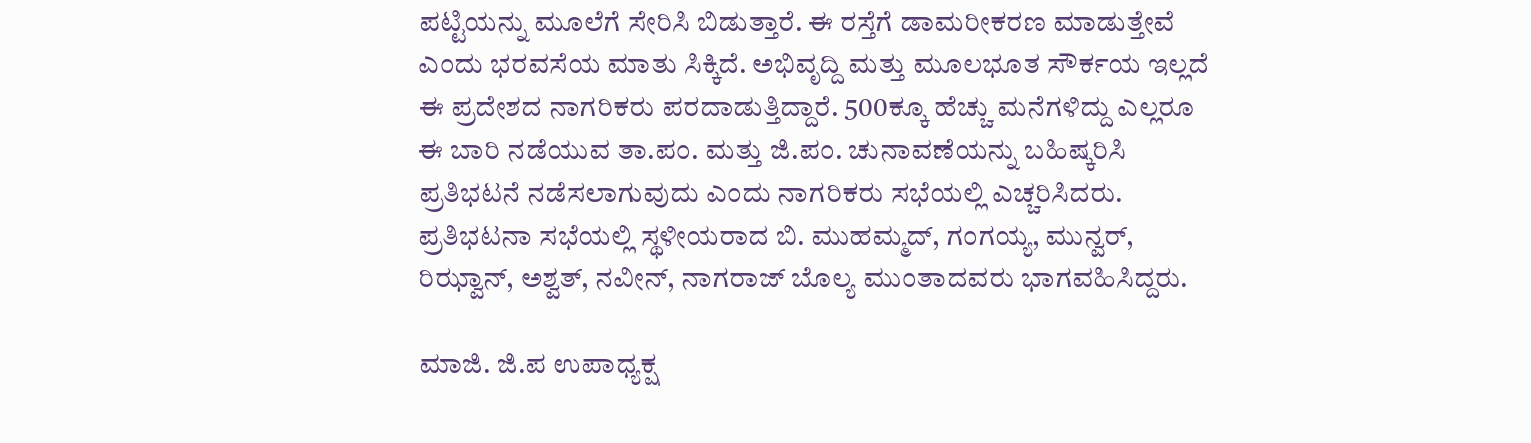ಪಟ್ಟಿಯನ್ನು ಮೂಲೆಗೆ ಸೇರಿಸಿ ಬಿಡುತ್ತಾರೆ. ಈ ರಸ್ತೆಗೆ ಡಾಮರೀಕರಣ ಮಾಡುತ್ತೇವೆ ಎಂದು ಭರವಸೆಯ ಮಾತು ಸಿಕ್ಕಿದೆ. ಅಭಿವೃದ್ದಿ ಮತ್ತು ಮೂಲಭೂತ ಸೌರ್ಕಯ ಇಲ್ಲದೆ ಈ ಪ್ರದೇಶದ ನಾಗರಿಕರು ಪರದಾಡುತ್ತಿದ್ದಾರೆ. 500ಕ್ಕೂ ಹೆಚ್ಚು ಮನೆಗಳಿದ್ದು ಎಲ್ಲರೂ ಈ ಬಾರಿ ನಡೆಯುವ ತಾ.ಪಂ. ಮತ್ತು ಜಿ.ಪಂ. ಚುನಾವಣೆಯನ್ನು ಬಹಿಷ್ಕರಿಸಿ ಪ್ರತಿಭಟನೆ ನಡೆಸಲಾಗುವುದು ಎಂದು ನಾಗರಿಕರು ಸಭೆಯಲ್ಲಿ ಎಚ್ಚರಿಸಿದರು.
ಪ್ರತಿಭಟನಾ ಸಭೆಯಲ್ಲಿ ಸ್ಥಳೀಯರಾದ ಬಿ. ಮುಹಮ್ಮದ್, ಗಂಗಯ್ಯ, ಮುನ್ವರ್, ರಿಝ್ವಾನ್, ಅಶ್ವತ್, ನವೀನ್, ನಾಗರಾಜ್ ಬೊಲ್ಯ ಮುಂತಾದವರು ಭಾಗವಹಿಸಿದ್ದರು.

ಮಾಜಿ. ಜಿ.ಪ ಉಪಾಧ್ಯಕ್ಷ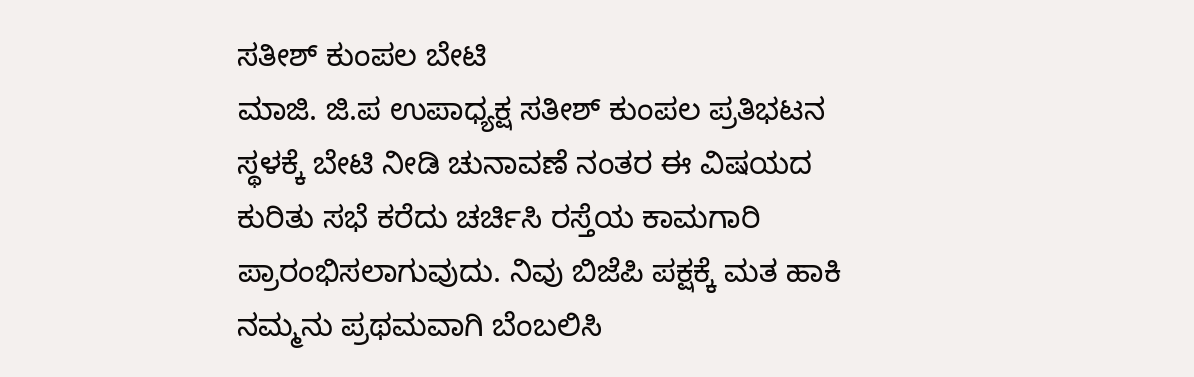ಸತೀಶ್ ಕುಂಪಲ ಬೇಟಿ
ಮಾಜಿ. ಜಿ.ಪ ಉಪಾಧ್ಯಕ್ಷ ಸತೀಶ್ ಕುಂಪಲ ಪ್ರತಿಭಟನ ಸ್ಥಳಕ್ಕೆ ಬೇಟಿ ನೀಡಿ ಚುನಾವಣೆ ನಂತರ ಈ ವಿಷಯದ ಕುರಿತು ಸಭೆ ಕರೆದು ಚರ್ಚಿಸಿ ರಸ್ತೆಯ ಕಾಮಗಾರಿ ಪ್ರಾರಂಭಿಸಲಾಗುವುದು. ನಿವು ಬಿಜೆಪಿ ಪಕ್ಷಕ್ಕೆ ಮತ ಹಾಕಿ ನಮ್ಮನು ಪ್ರಥಮವಾಗಿ ಬೆಂಬಲಿಸಿ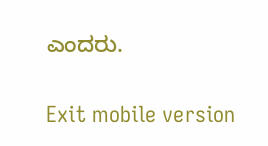ಎಂದರು.

Exit mobile version